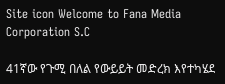Site icon Welcome to Fana Media Corporation S.C

41ኛው የጉሚ በለል የውይይት መድረክ እየተካሄደ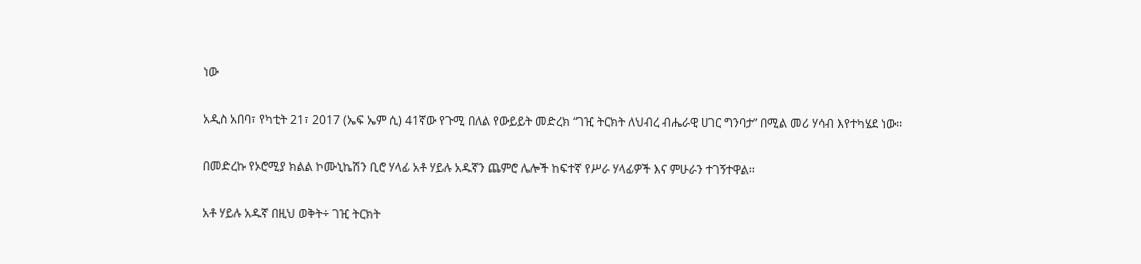ነው

አዲስ አበባ፣ የካቲት 21፣ 2017 (ኤፍ ኤም ሲ) 41ኛው የጉሚ በለል የውይይት መድረክ “ገዢ ትርክት ለህብረ ብሔራዊ ሀገር ግንባታ” በሚል መሪ ሃሳብ እየተካሄደ ነው፡፡

በመድረኩ የኦሮሚያ ክልል ኮሙኒኬሽን ቢሮ ሃላፊ አቶ ሃይሉ አዱኛን ጨምሮ ሌሎች ከፍተኛ የሥራ ሃላፊዎች እና ምሁራን ተገኝተዋል፡፡

አቶ ሃይሉ አዱኛ በዚህ ወቅት÷ ገዢ ትርክት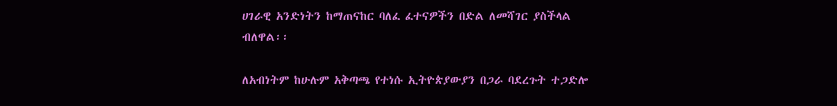ሀገራዊ አንድነትን ከማጠናከር ባለፈ ፈተናዎችን በድል ለመሻገር ያስችላል ብለዋል፡፡

ለአብነትም ከሁሉም አቅጣጫ የተነሱ ኢትዮጵያውያን በጋራ ባደረጉት ተጋድሎ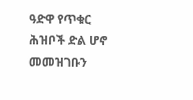ዓድዋ የጥቁር ሕዝቦች ድል ሆኖ መመዝገቡን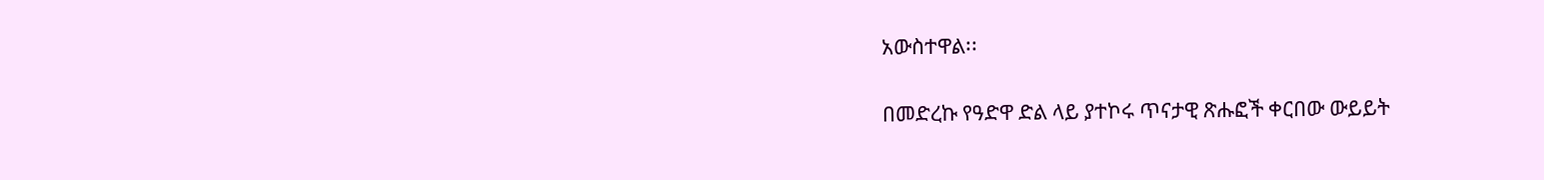አውስተዋል፡፡

በመድረኩ የዓድዋ ድል ላይ ያተኮሩ ጥናታዊ ጽሑፎች ቀርበው ውይይት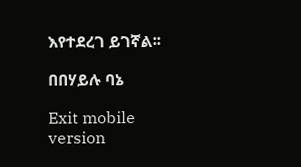እየተደረገ ይገኛል፡፡

በበሃይሉ ባኔ

Exit mobile version